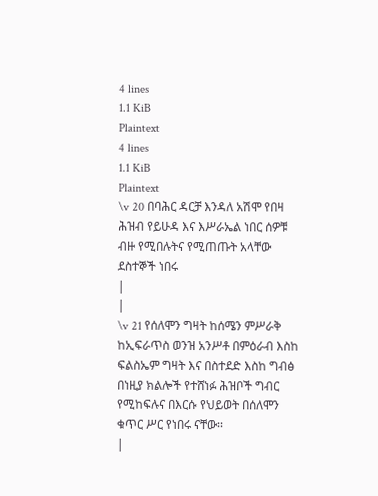4 lines
1.1 KiB
Plaintext
4 lines
1.1 KiB
Plaintext
\v 20 በባሕር ዳርቻ እንዳለ አሽሞ የበዛ ሕዝብ የይሁዳ እና እሥራኤል ነበር ሰዎቹ ብዙ የሚበሉትና የሚጠጡት አላቸው ደስተኞች ነበሩ
|
|
\v 21 የሰለሞን ግዛት ከሰሜን ምሥራቅ ከኢፍራጥስ ወንዝ አንሥቶ በምዕራብ እስከ ፍልስኤም ግዛት እና በስተደድ እስከ ግብፅ በነዚያ ክልሎች የተሸነፉ ሕዝቦች ግብር የሚከፍሉና በእርሱ የህይወት በሰለሞን ቁጥር ሥር የነበሩ ናቸው፡፡
|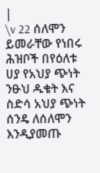|
\v 22 ሰለሞን ይመራቸው የነበሩ ሕዝቦች በየዕለቱ ሀያ የአህያ ጭነት ንፁህ ዱቄት እና ስድሳ አህያ ጭነት ሰንዴ ለሰለሞን እንዲያመጡ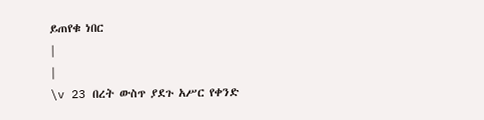ይጠየቁ ነበር
|
|
\v 23 በረት ውስጥ ያደጉ አሥር የቀንድ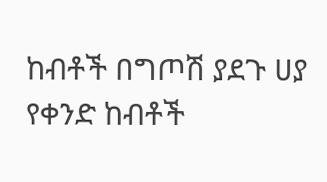ከብቶች በግጦሽ ያደጉ ሀያ የቀንድ ከብቶች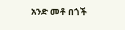አንድ መቶ በጎች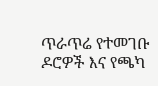ጥራጥሬ የተመገቡ ዶሮዎች እና የጫካ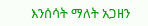እንሰሳት ማለት አጋዘን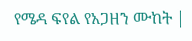የሜዳ ፍየል የአጋዘን ሙከት |